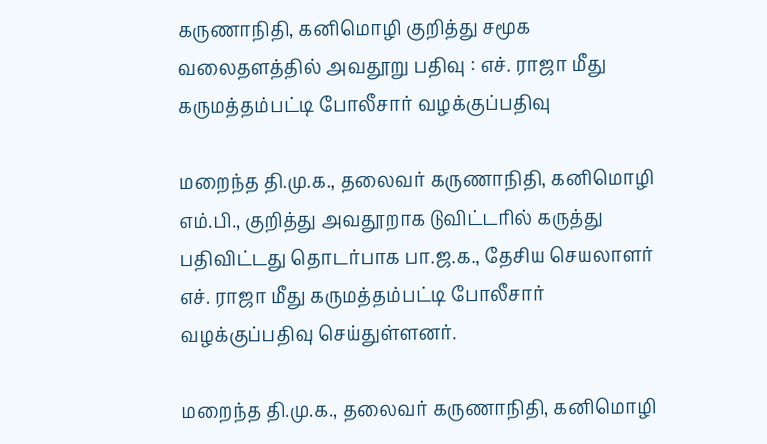கருணாநிதி, கனிமொழி குறித்து சமூக வலைதளத்தில் அவதூறு பதிவு : எச். ராஜா மீது கருமத்தம்பட்டி போலீசார் வழக்குப்பதிவு

மறைந்த தி.மு.க., தலைவர் கருணாநிதி, கனிமொழி எம்.பி., குறித்து அவதூறாக டுவிட்டரில் கருத்து பதிவிட்டது தொடர்பாக பா.ஜ.க., தேசிய செயலாளர் எச். ராஜா மீது கருமத்தம்பட்டி போலீசார் வழக்குப்பதிவு செய்துள்ளனர்.

மறைந்த தி.மு.க., தலைவர் கருணாநிதி, கனிமொழி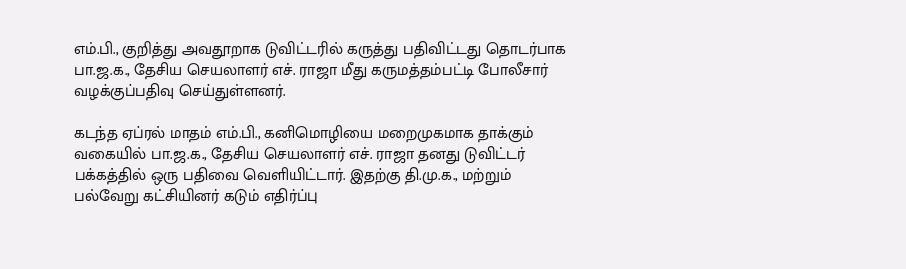எம்.பி., குறித்து அவதூறாக டுவிட்டரில் கருத்து பதிவிட்டது தொடர்பாக பா.ஜ.க., தேசிய செயலாளர் எச். ராஜா மீது கருமத்தம்பட்டி போலீசார் வழக்குப்பதிவு செய்துள்ளனர்.

கடந்த ஏப்ரல் மாதம் எம்.பி., கனிமொழியை மறைமுகமாக தாக்கும் வகையில் பா.ஜ.க., தேசிய செயலாளர் எச். ராஜா தனது டுவிட்டர் பக்கத்தில் ஒரு பதிவை வெளியிட்டார். இதற்கு தி.மு.க., மற்றும் பல்வேறு கட்சியினர் கடும் எதிர்ப்பு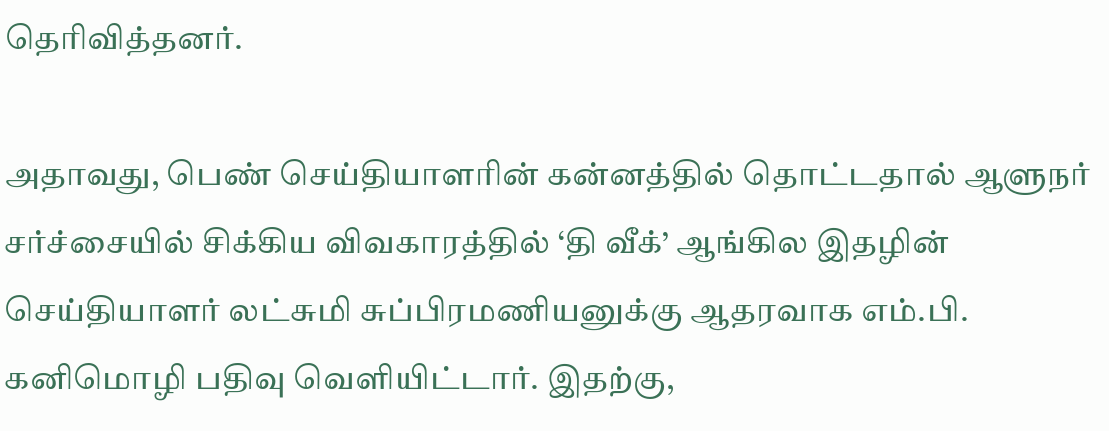தெரிவித்தனர்.

அதாவது, பெண் செய்தியாளரின் கன்னத்தில் தொட்டதால் ஆளுநர் சர்ச்சையில் சிக்கிய விவகாரத்தில் ‘தி வீக்’ ஆங்கில இதழின் செய்தியாளர் லட்சுமி சுப்பிரமணியனுக்கு ஆதரவாக எம்.பி. கனிமொழி பதிவு வெளியிட்டார். இதற்கு,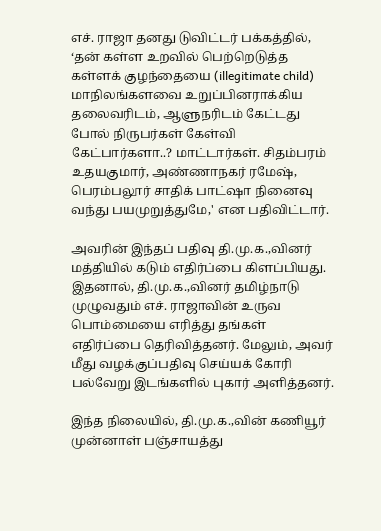எச். ராஜா தனது டுவிட்டர் பக்கத்தில், ‘தன் கள்ள உறவில் பெற்றெடுத்த கள்ளக் குழந்தையை (illegitimate child) மாநிலங்களவை உறுப்பினராக்கிய தலைவரிடம், ஆளுநரிடம் கேட்டது போல் நிருபர்கள் கேள்வி கேட்பார்களா..? மாட்டார்கள். சிதம்பரம் உதயகுமார், அண்ணாநகர் ரமேஷ், பெரம்பலூர் சாதிக் பாட்ஷா நினைவு வந்து பயமுறுத்துமே,' என பதிவிட்டார்.

அவரின் இந்தப் பதிவு தி.மு.க.,வினர் மத்தியில் கடும் எதிர்ப்பை கிளப்பியது. இதனால், தி.மு.க.,வினர் தமிழ்நாடு முழுவதும் எச். ராஜாவின் உருவ பொம்மையை எரித்து தங்கள் எதிர்ப்பை தெரிவித்தனர். மேலும், அவர் மீது வழக்குப்பதிவு செய்யக் கோரி பல்வேறு இடங்களில் புகார் அளித்தனர்.

இந்த நிலையில், தி.மு.க.,வின் கணியூர் முன்னாள் பஞ்சாயத்து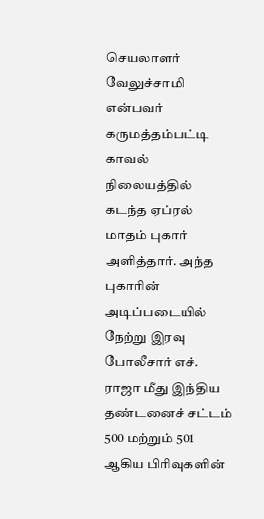செயலாளர் வேலுச்சாமி என்பவர் கருமத்தம்பட்டி காவல் நிலையத்தில் கடந்த ஏப்ரல் மாதம் புகார் அளித்தார். அந்த புகாரின் அடிப்படையில் நேற்று இரவு போலீசார் எச். ராஜா மீது இந்திய தண்டனைச் சட்டம் 500 மற்றும் 501 ஆகிய பிரிவுகளின்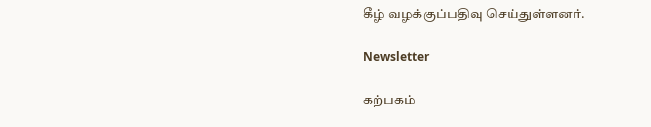கீழ் வழக்குப்பதிவு செய்துள்ளனர்.

Newsletter

கற்பகம்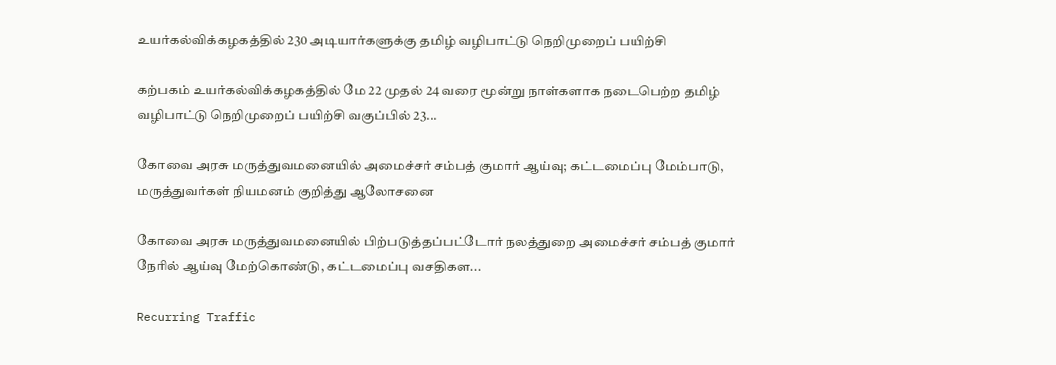உயர்கல்விக்கழகத்தில் 230 அடியார்களுக்கு தமிழ் வழிபாட்டு நெறிமுறைப் பயிற்சி

கற்பகம் உயர்கல்விக்கழகத்தில் மே 22 முதல் 24 வரை மூன்று நாள்களாக நடைபெற்ற தமிழ் வழிபாட்டு நெறிமுறைப் பயிற்சி வகுப்பில் 23...

கோவை அரசு மருத்துவமனையில் அமைச்சர் சம்பத் குமார் ஆய்வு; கட்டமைப்பு மேம்பாடு, மருத்துவர்கள் நியமனம் குறித்து ஆலோசனை

கோவை அரசு மருத்துவமனையில் பிற்படுத்தப்பட்டோர் நலத்துறை அமைச்சர் சம்பத் குமார் நேரில் ஆய்வு மேற்கொண்டு, கட்டமைப்பு வசதிகள...

Recurring Traffic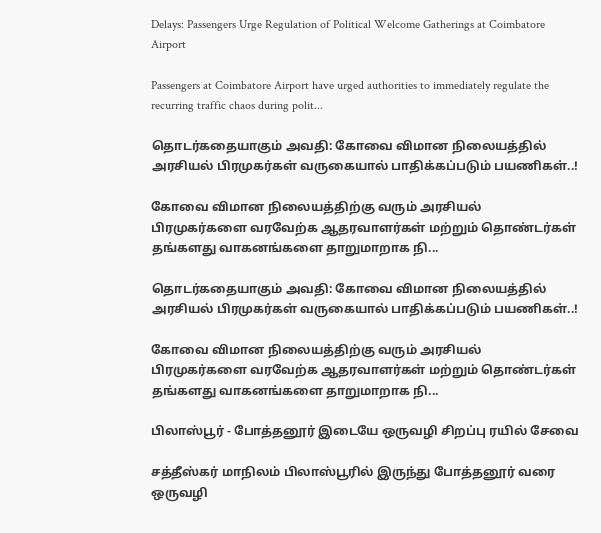Delays: Passengers Urge Regulation of Political Welcome Gatherings at Coimbatore Airport

Passengers at Coimbatore Airport have urged authorities to immediately regulate the recurring traffic chaos during polit...

தொடர்கதையாகும் அவதி: கோவை விமான நிலையத்தில் அரசியல் பிரமுகர்கள் வருகையால் பாதிக்கப்படும் பயணிகள்..!

கோவை விமான நிலையத்திற்கு வரும் அரசியல் பிரமுகர்களை வரவேற்க ஆதரவாளர்கள் மற்றும் தொண்டர்கள் தங்களது வாகனங்களை தாறுமாறாக நி...

தொடர்கதையாகும் அவதி: கோவை விமான நிலையத்தில் அரசியல் பிரமுகர்கள் வருகையால் பாதிக்கப்படும் பயணிகள்..!

கோவை விமான நிலையத்திற்கு வரும் அரசியல் பிரமுகர்களை வரவேற்க ஆதரவாளர்கள் மற்றும் தொண்டர்கள் தங்களது வாகனங்களை தாறுமாறாக நி...

பிலாஸ்பூர் - போத்தனூர் இடையே ஒருவழி சிறப்பு ரயில் சேவை

சத்தீஸ்கர் மாநிலம் பிலாஸ்பூரில் இருந்து போத்தனூர் வரை ஒருவழி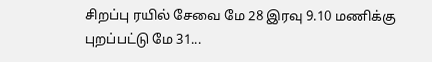சிறப்பு ரயில் சேவை மே 28 இரவு 9.10 மணிக்கு புறப்பட்டு மே 31...